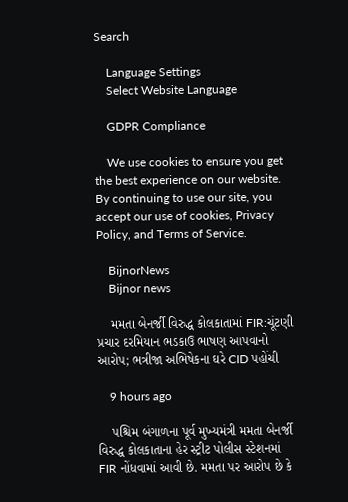Search

    Language Settings
    Select Website Language

    GDPR Compliance

    We use cookies to ensure you get the best experience on our website. By continuing to use our site, you accept our use of cookies, Privacy Policy, and Terms of Service.

    BijnorNews
    Bijnor news

    મમતા બેનર્જી વિરુદ્ધ કોલકાતામાં FIR:ચૂંટણી પ્રચાર દરમિયાન ભડકાઉ ભાષણ આપવાનો આરોપ; ભત્રીજા અભિષેકના ઘરે CID પહોંચી

    9 hours ago

    પશ્ચિમ બંગાળના પૂર્વ મુખ્યમંત્રી મમતા બેનર્જી વિરુદ્ધ કોલકાતાના હેર સ્ટ્રીટ પોલીસ સ્ટેશનમાં FIR નોંધવામાં આવી છે. મમતા પર આરોપ છે કે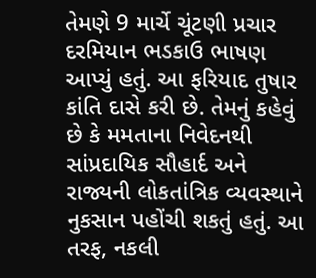તેમણે 9 માર્ચે ચૂંટણી પ્રચાર દરમિયાન ભડકાઉ ભાષણ આપ્યું હતું. આ ફરિયાદ તુષાર કાંતિ દાસે કરી છે. તેમનું કહેવું છે કે મમતાના નિવેદનથી સાંપ્રદાયિક સૌહાર્દ અને રાજ્યની લોકતાંત્રિક વ્યવસ્થાને નુકસાન પહોંચી શકતું હતું. આ તરફ, નકલી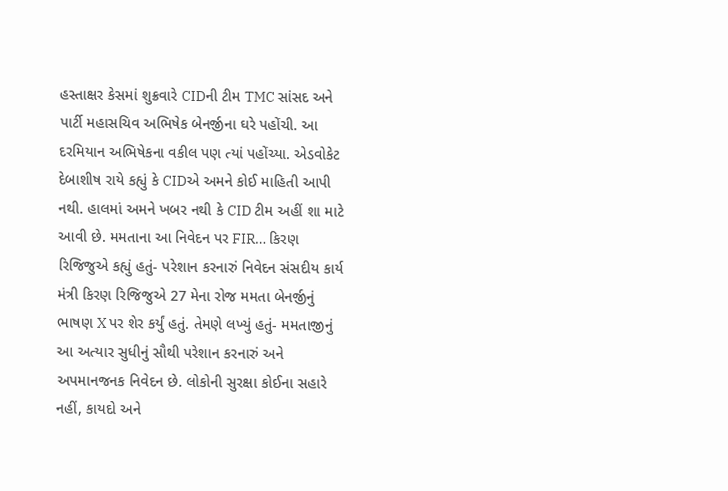હસ્તાક્ષર કેસમાં શુક્રવારે CIDની ટીમ TMC સાંસદ અને પાર્ટી મહાસચિવ અભિષેક બેનર્જીના ઘરે પહોંચી. આ દરમિયાન અભિષેકના વકીલ પણ ત્યાં પહોંચ્યા. એડવોકેટ દેબાશીષ રાયે કહ્યું કે CIDએ અમને કોઈ માહિતી આપી નથી. હાલમાં અમને ખબર નથી કે CID ટીમ અહીં શા માટે આવી છે. મમતાના આ નિવેદન પર FIR… કિરણ રિજિજુએ કહ્યું હતું- પરેશાન કરનારું નિવેદન સંસદીય કાર્ય મંત્રી કિરણ રિજિજુએ 27 મેના રોજ મમતા બેનર્જીનું ભાષણ X પર શેર કર્યું હતું. તેમણે લખ્યું હતું- મમતાજીનું આ અત્યાર સુધીનું સૌથી પરેશાન કરનારું અને અપમાનજનક નિવેદન છે. લોકોની સુરક્ષા કોઈના સહારે નહીં, કાયદો અને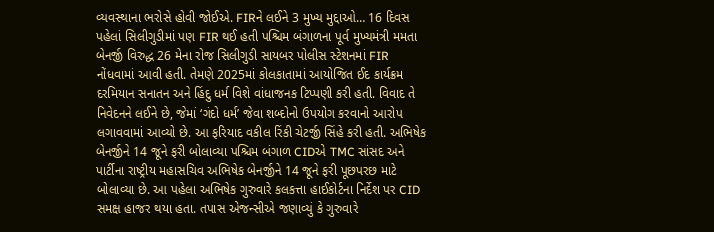વ્યવસ્થાના ભરોસે હોવી જોઈએ. FIRને લઈને 3 મુખ્ય મુદ્દાઓ… 16 દિવસ પહેલાં સિલીગુડીમાં પણ FIR થઈ હતી પશ્ચિમ બંગાળના પૂર્વ મુખ્યમંત્રી મમતા બેનર્જી વિરુદ્ધ 26 મેના રોજ સિલીગુડી સાયબર પોલીસ સ્ટેશનમાં FIR નોંધવામાં આવી હતી. તેમણે 2025માં કોલકાતામાં આયોજિત ઈદ કાર્યક્રમ દરમિયાન સનાતન અને હિંદુ ધર્મ વિશે વાંધાજનક ટિપ્પણી કરી હતી. વિવાદ તે નિવેદનને લઈને છે, જેમાં ‘ગંદો ધર્મ’ જેવા શબ્દોનો ઉપયોગ કરવાનો આરોપ લગાવવામાં આવ્યો છે. આ ફરિયાદ વકીલ રિંકી ચેટર્જી સિંહે કરી હતી. અભિષેક બેનર્જીને 14 જૂને ફરી બોલાવ્યા પશ્ચિમ બંગાળ CIDએ TMC સાંસદ અને પાર્ટીના રાષ્ટ્રીય મહાસચિવ અભિષેક બેનર્જીને 14 જૂને ફરી પૂછપરછ માટે બોલાવ્યા છે. આ પહેલા અભિષેક ગુરુવારે કલકત્તા હાઈકોર્ટના નિર્દેશ પર CID સમક્ષ હાજર થયા હતા. તપાસ એજન્સીએ જણાવ્યું કે ગુરુવારે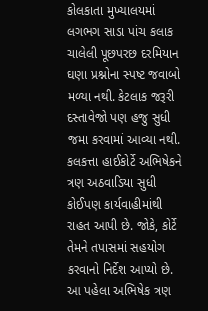કોલકાતા મુખ્યાલયમાં લગભગ સાડા પાંચ કલાક ચાલેલી પૂછપરછ દરમિયાન ઘણા પ્રશ્નોના સ્પષ્ટ જવાબો મળ્યા નથી. કેટલાક જરૂરી દસ્તાવેજો પણ હજુ સુધી જમા કરવામાં આવ્યા નથી. કલકત્તા હાઈકોર્ટે અભિષેકને ત્રણ અઠવાડિયા સુધી કોઈપણ કાર્યવાહીમાંથી રાહત આપી છે. જોકે, કોર્ટે તેમને તપાસમાં સહયોગ કરવાનો નિર્દેશ આપ્યો છે. આ પહેલા અભિષેક ત્રણ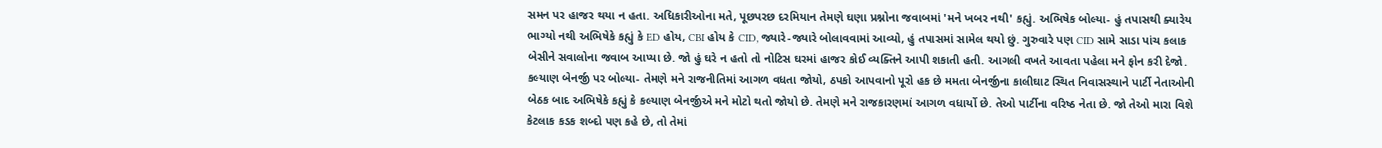સમન પર હાજર થયા ન હતા. અધિકારીઓના મતે, પૂછપરછ દરમિયાન તેમણે ઘણા પ્રશ્નોના જવાબમાં 'મને ખબર નથી' કહ્યું. અભિષેક બોલ્યા- હું તપાસથી ક્યારેય ભાગ્યો નથી અભિષેકે કહ્યું કે ED હોય, CBI હોય કે CID, જ્યારે-જ્યારે બોલાવવામાં આવ્યો, હું તપાસમાં સામેલ થયો છું. ગુરુવારે પણ CID સામે સાડા પાંચ કલાક બેસીને સવાલોના જવાબ આપ્યા છે. જો હું ઘરે ન હતો તો નોટિસ ઘરમાં હાજર કોઈ વ્યક્તિને આપી શકાતી હતી. આગલી વખતે આવતા પહેલા મને ફોન કરી દેજો. કલ્યાણ બેનર્જી પર બોલ્યા- તેમણે મને રાજનીતિમાં આગળ વધતા જોયો, ઠપકો આપવાનો પૂરો હક છે મમતા બેનર્જીના કાલીઘાટ સ્થિત નિવાસસ્થાને પાર્ટી નેતાઓની બેઠક બાદ અભિષેકે કહ્યું કે કલ્યાણ બેનર્જીએ મને મોટો થતો જોયો છે. તેમણે મને રાજકારણમાં આગળ વધાર્યો છે. તેઓ પાર્ટીના વરિષ્ઠ નેતા છે. જો તેઓ મારા વિશે કેટલાક કડક શબ્દો પણ કહે છે, તો તેમાં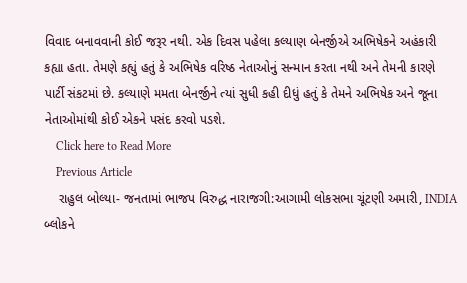વિવાદ બનાવવાની કોઈ જરૂર નથી. એક દિવસ પહેલા કલ્યાણ બેનર્જીએ અભિષેકને અહંકારી કહ્યા હતા. તેમણે કહ્યું હતું કે અભિષેક વરિષ્ઠ નેતાઓનું સન્માન કરતા નથી અને તેમની કારણે પાર્ટી સંકટમાં છે. કલ્યાણે મમતા બેનર્જીને ત્યાં સુધી કહી દીધું હતું કે તેમને અભિષેક અને જૂના નેતાઓમાંથી કોઈ એકને પસંદ કરવો પડશે.
    Click here to Read More
    Previous Article
    રાહુલ બોલ્યા- જનતામાં ભાજપ વિરુદ્ધ નારાજગી:આગામી લોકસભા ચૂંટણી અમારી, INDIA બ્લોકને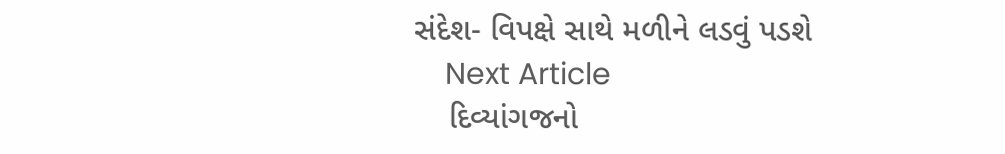સંદેશ- વિપક્ષે સાથે મળીને લડવું પડશે
    Next Article
    દિવ્યાંગજનો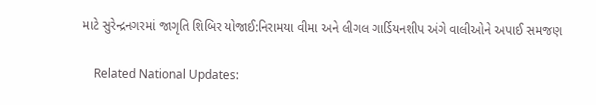માટે સુરેન્દ્રનગરમાં જાગૃતિ શિબિર યોજાઈ:નિરામયા વીમા અને લીગલ ગાર્ડિયનશીપ અંગે વાલીઓને અપાઈ સમજણ

    Related National Updates: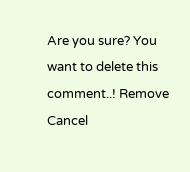Are you sure? You want to delete this comment..! Remove Cancel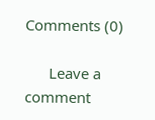Comments (0)

      Leave a comment